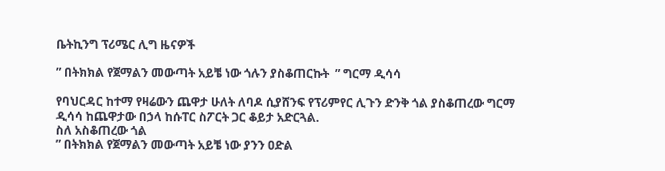ቤትኪንግ ፕሪሜር ሊግ ዜናዎች

” በትክክል የጀማልን መውጣት አይቼ ነው ጎሉን ያስቆጠርኩት  ” ግርማ ዲሳሳ

የባህርዳር ከተማ የዛሬውን ጨዋታ ሁለት ለባዶ ሲያሸንፍ የፕሪምየር ሊጉን ድንቅ ጎል ያስቆጠረው ግርማ ዲሳሳ ከጨዋታው በኃላ ከሱፐር ስፖርት ጋር ቆይታ አድርጓል.
ስለ አስቆጠረው ጎል
” በትክክል የጀማልን መውጣት አይቼ ነው ያንን ዐድል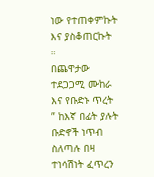ነው የተጠቀምኩት እና ያስቆጠርኩት ።
በጨዋታው ተደጋጋሚ ሙከራ እና የቡድኑ ጥረት
” ከእኛ በፊት ያሉት ቡድኖች ነጥብ ስለጣሉ በዛ ተነሳሽነት ፈጥረን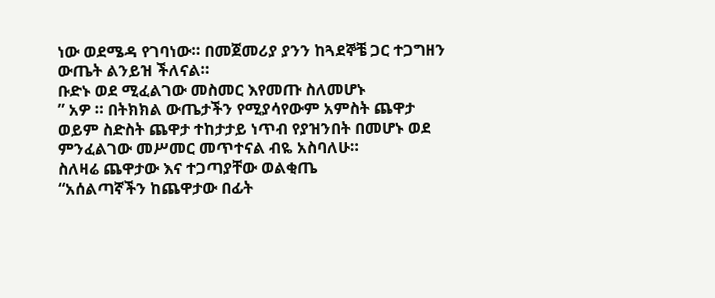ነው ወደሜዳ የገባነው። በመጀመሪያ ያንን ከጓደኞቼ ጋር ተጋግዘን ውጤት ልንይዝ ችለናል።
ቡድኑ ወደ ሚፈልገው መስመር እየመጡ ስለመሆኑ
” አዎ ። በትክክል ውጤታችን የሚያሳየውም አምስት ጨዋታ ወይም ስድስት ጨዋታ ተከታታይ ነጥብ የያዝንበት በመሆኑ ወደ ምንፈልገው መሥመር መጥተናል ብዬ አስባለሁ።
ስለዛሬ ጨዋታው እና ተጋጣያቸው ወልቂጤ
“አሰልጣኛችን ከጨዋታው በፊት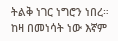ትልቅ ነገር ነግሮን ነበረ። ከዛ በመነሳት ነው እኛም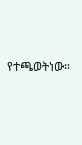የተጫወትነው።